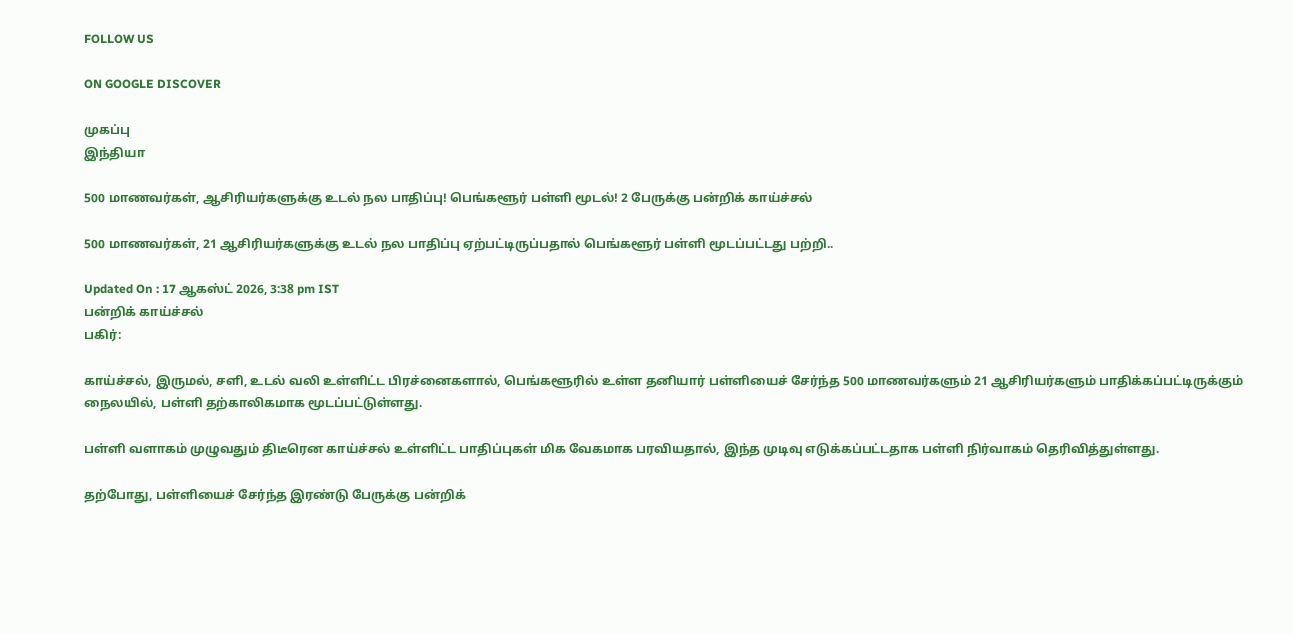FOLLOW US

ON GOOGLE DISCOVER

முகப்பு
இந்தியா

500 மாணவர்கள், ஆசிரியர்களுக்கு உடல் நல பாதிப்பு! பெங்களூர் பள்ளி மூடல்! 2 பேருக்கு பன்றிக் காய்ச்சல்

500 மாணவர்கள், 21 ஆசிரியர்களுக்கு உடல் நல பாதிப்பு ஏற்பட்டிருப்பதால் பெங்களூர் பள்ளி மூடப்பட்டது பற்றி..

Updated On : 17 ஆகஸ்ட் 2026, 3:38 pm IST
பன்றிக் காய்ச்சல்
பகிர்:

காய்ச்சல், இருமல், சளி, உடல் வலி உள்ளிட்ட பிரச்னைகளால், பெங்களூரில் உள்ள தனியார் பள்ளியைச் சேர்ந்த 500 மாணவர்களும் 21 ஆசிரியர்களும் பாதிக்கப்பட்டிருக்கும் நைலயில், பள்ளி தற்காலிகமாக மூடப்பட்டுள்ளது.

பள்ளி வளாகம் முழுவதும் திடீரென காய்ச்சல் உள்ளிட்ட பாதிப்புகள் மிக வேகமாக பரவியதால், இந்த முடிவு எடுக்கப்பட்டதாக பள்ளி நிர்வாகம் தெரிவித்துள்ளது.

தற்போது, பள்ளியைச் சேர்ந்த இரண்டு பேருக்கு பன்றிக்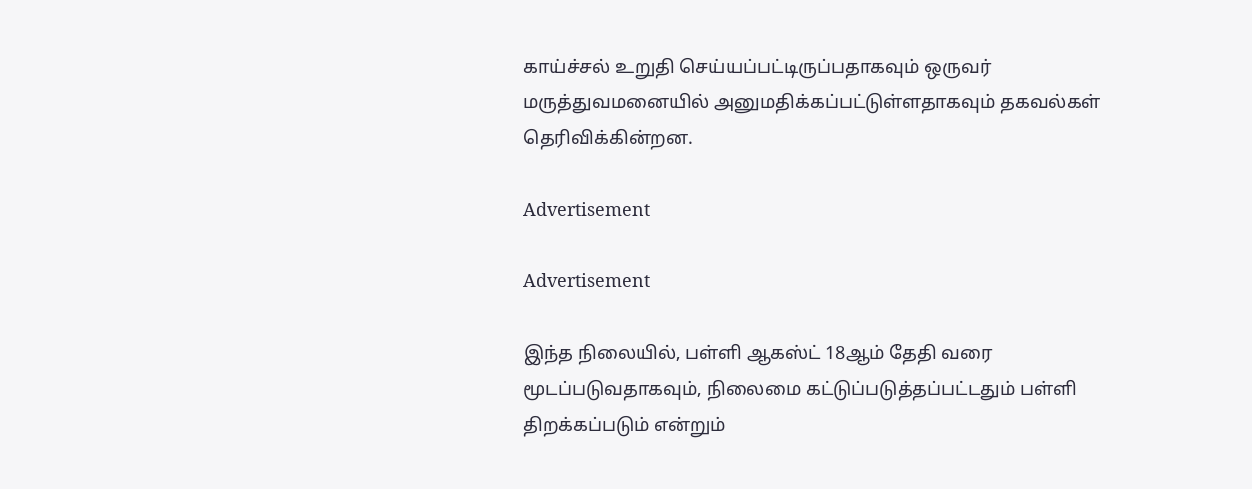காய்ச்சல் உறுதி செய்யப்பட்டிருப்பதாகவும் ஒருவர் மருத்துவமனையில் அனுமதிக்கப்பட்டுள்ளதாகவும் தகவல்கள் தெரிவிக்கின்றன.

Advertisement

Advertisement

இந்த நிலையில், பள்ளி ஆகஸ்ட் 18ஆம் தேதி வரை மூடப்படுவதாகவும், நிலைமை கட்டுப்படுத்தப்பட்டதும் பள்ளி திறக்கப்படும் என்றும்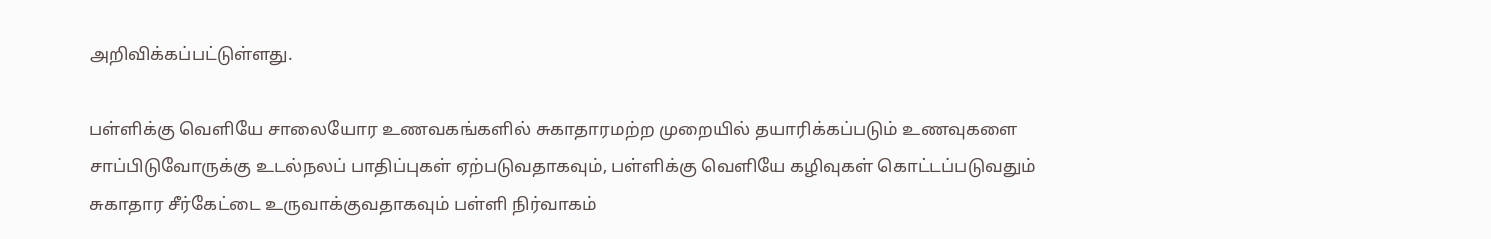அறிவிக்கப்பட்டுள்ளது.

பள்ளிக்கு வெளியே சாலையோர உணவகங்களில் சுகாதாரமற்ற முறையில் தயாரிக்கப்படும் உணவுகளை சாப்பிடுவோருக்கு உடல்நலப் பாதிப்புகள் ஏற்படுவதாகவும், பள்ளிக்கு வெளியே கழிவுகள் கொட்டப்படுவதும் சுகாதார சீர்கேட்டை உருவாக்குவதாகவும் பள்ளி நிர்வாகம்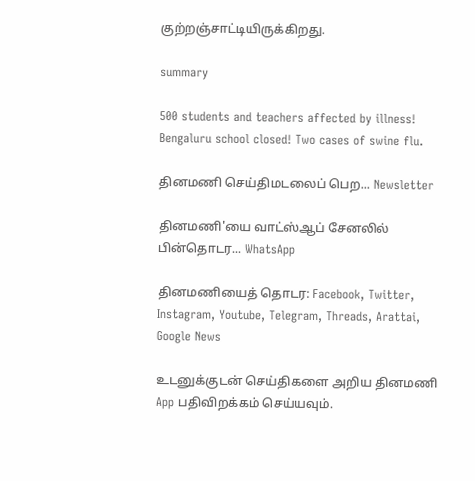குற்றஞ்சாட்டியிருக்கிறது.

summary

500 students and teachers affected by illness! Bengaluru school closed! Two cases of swine flu.

தினமணி செய்திமடலைப் பெற... Newsletter

தினமணி'யை வாட்ஸ்ஆப் சேனலில் பின்தொடர... WhatsApp

தினமணியைத் தொடர: Facebook, Twitter, Instagram, Youtube, Telegram, Threads, Arattai, Google News

உடனுக்குடன் செய்திகளை அறிய தினமணி App பதிவிறக்கம் செய்யவும்.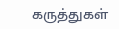கருத்துகள்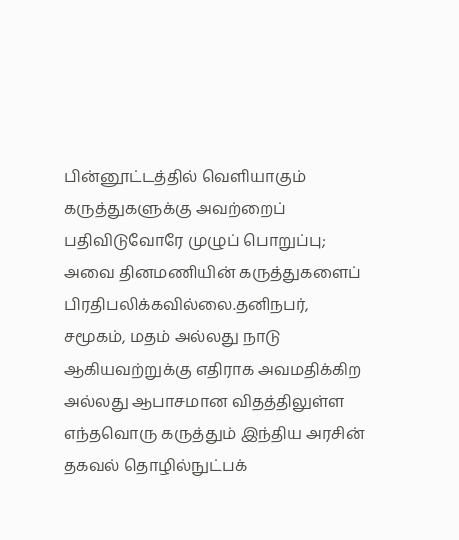பின்னூட்டத்தில் வெளியாகும் கருத்துகளுக்கு அவற்றைப் பதிவிடுவோரே முழுப் பொறுப்பு; அவை தினமணியின் கருத்துகளைப் பிரதிபலிக்கவில்லை.தனிநபர், சமூகம், மதம் அல்லது நாடு ஆகியவற்றுக்கு எதிராக அவமதிக்கிற அல்லது ஆபாசமான விதத்திலுள்ள எந்தவொரு கருத்தும் இந்திய அரசின் தகவல் தொழில்நுட்பக்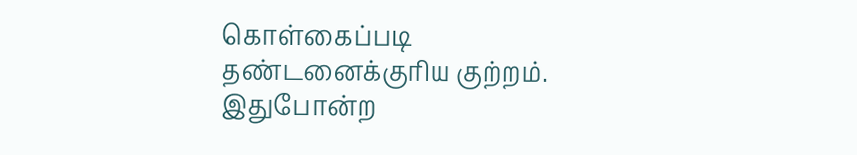கொள்கைப்படி தண்டனைக்குரிய குற்றம். இதுபோன்ற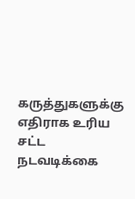கருத்துகளுக்கு எதிராக உரிய சட்ட நடவடிக்கை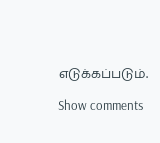எடுக்கப்படும்.

Show comments